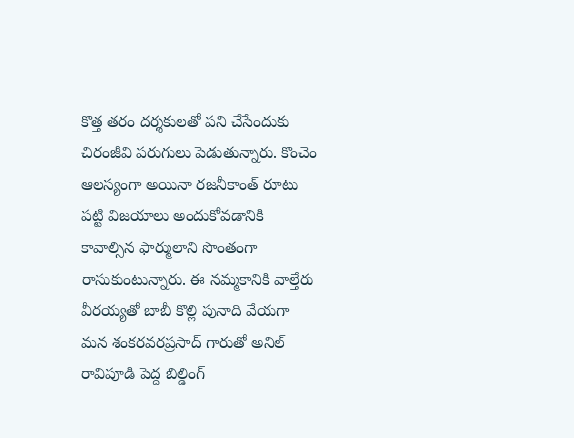కొత్త తరం దర్శకులతో పని చేసేందుకు చిరంజీవి పరుగులు పెడుతున్నారు. కొంచెం ఆలస్యంగా అయినా రజనీకాంత్ రూటు పట్టి విజయాలు అందుకోవడానికి కావాల్సిన ఫార్ములాని సొంతంగా రాసుకుంటున్నారు. ఈ నమ్మకానికి వాల్తేరు వీరయ్యతో బాబీ కొల్లి పునాది వేయగా మన శంకరవరప్రసాద్ గారుతో అనిల్ రావిపూడి పెద్ద బిల్డింగ్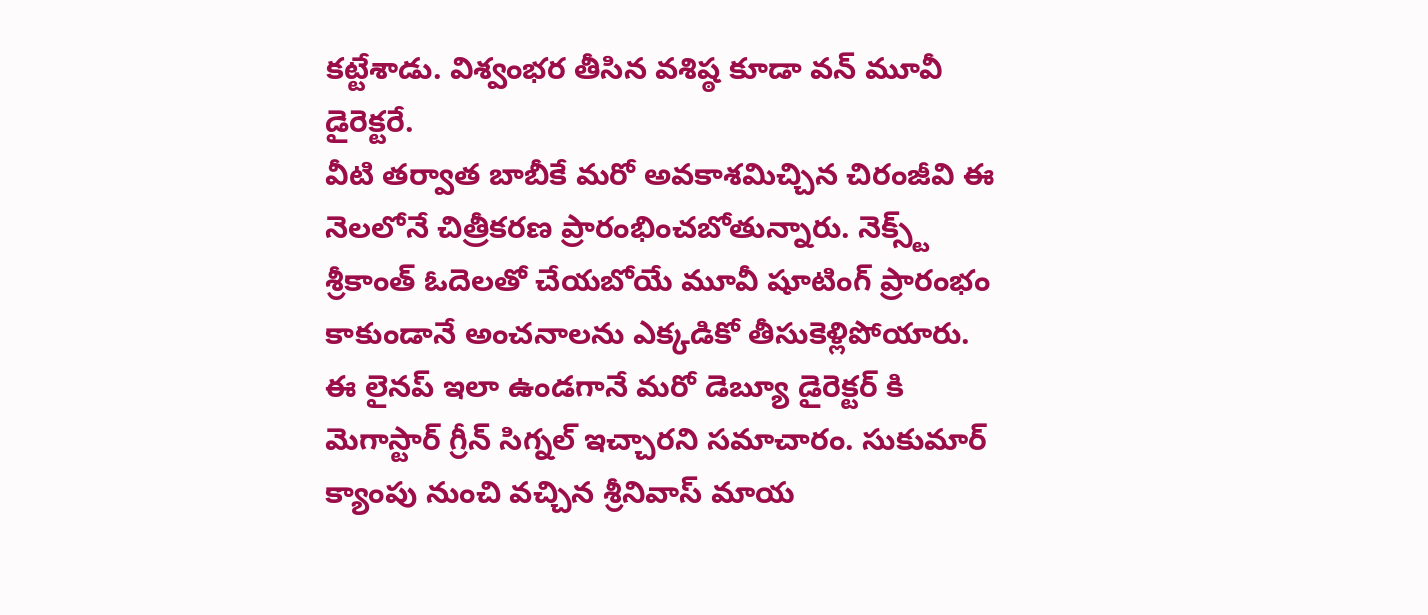కట్టేశాడు. విశ్వంభర తీసిన వశిష్ఠ కూడా వన్ మూవీ డైరెక్టరే.
వీటి తర్వాత బాబీకే మరో అవకాశమిచ్చిన చిరంజీవి ఈ నెలలోనే చిత్రీకరణ ప్రారంభించబోతున్నారు. నెక్స్ట్ శ్రీకాంత్ ఓదెలతో చేయబోయే మూవీ షూటింగ్ ప్రారంభం కాకుండానే అంచనాలను ఎక్కడికో తీసుకెళ్లిపోయారు. ఈ లైనప్ ఇలా ఉండగానే మరో డెబ్యూ డైరెక్టర్ కి మెగాస్టార్ గ్రీన్ సిగ్నల్ ఇచ్చారని సమాచారం. సుకుమార్ క్యాంపు నుంచి వచ్చిన శ్రీనివాస్ మాయ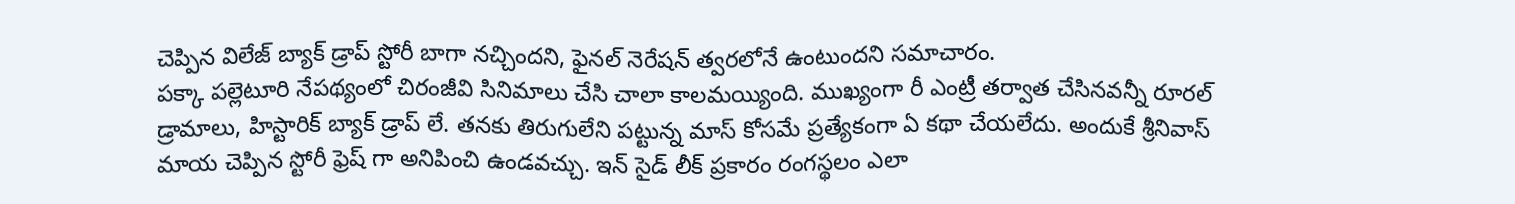చెప్పిన విలేజ్ బ్యాక్ డ్రాప్ స్టోరీ బాగా నచ్చిందని, ఫైనల్ నెరేషన్ త్వరలోనే ఉంటుందని సమాచారం.
పక్కా పల్లెటూరి నేపథ్యంలో చిరంజీవి సినిమాలు చేసి చాలా కాలమయ్యింది. ముఖ్యంగా రీ ఎంట్రీ తర్వాత చేసినవన్నీ రూరల్ డ్రామాలు, హిస్టారిక్ బ్యాక్ డ్రాప్ లే. తనకు తిరుగులేని పట్టున్న మాస్ కోసమే ప్రత్యేకంగా ఏ కథా చేయలేదు. అందుకే శ్రీనివాస్ మాయ చెప్పిన స్టోరీ ఫ్రెష్ గా అనిపించి ఉండవచ్చు. ఇన్ సైడ్ లీక్ ప్రకారం రంగస్థలం ఎలా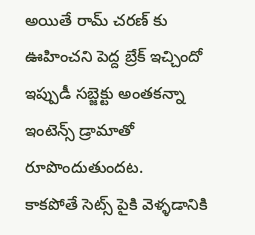అయితే రామ్ చరణ్ కు ఊహించని పెద్ద బ్రేక్ ఇచ్చిందో ఇప్పుడీ సబ్జెక్టు అంతకన్నా ఇంటెన్స్ డ్రామాతో రూపొందుతుందట.
కాకపోతే సెట్స్ పైకి వెళ్ళడానికి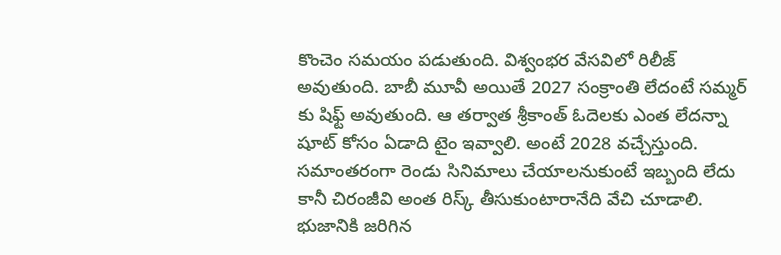కొంచెం సమయం పడుతుంది. విశ్వంభర వేసవిలో రిలీజ్ అవుతుంది. బాబీ మూవీ అయితే 2027 సంక్రాంతి లేదంటే సమ్మర్ కు షిఫ్ట్ అవుతుంది. ఆ తర్వాత శ్రీకాంత్ ఓదెలకు ఎంత లేదన్నా షూట్ కోసం ఏడాది టైం ఇవ్వాలి. అంటే 2028 వచ్చేస్తుంది. సమాంతరంగా రెండు సినిమాలు చేయాలనుకుంటే ఇబ్బంది లేదు కానీ చిరంజీవి అంత రిస్క్ తీసుకుంటారానేది వేచి చూడాలి.
భుజానికి జరిగిన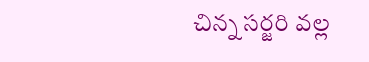చిన్న సర్జరి వల్ల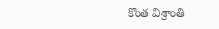కొంత విశ్రాంతి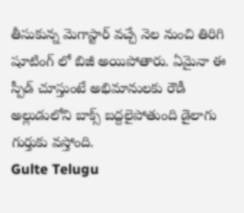తీసుకున్న మెగాస్టార్ వచ్చే నెల నుంచి తిరిగి షూటింగ్ లో బిజీ అయిపోతారు. ఏమైనా ఈ స్పీడ్ చూస్తుంటే అభిమానులకు రౌడీ అల్లుడులోని బాక్స్ బద్దలైపోతుంది డైలాగు గుర్తుకు వస్తోంది.
Gulte Telugu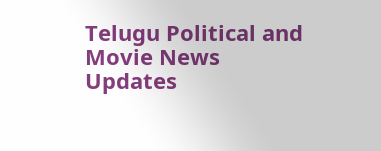Telugu Political and Movie News Updates